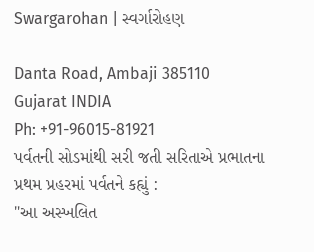Swargarohan | સ્વર્ગારોહણ

Danta Road, Ambaji 385110
Gujarat INDIA
Ph: +91-96015-81921
પર્વતની સોડમાંથી સરી જતી સરિતાએ પ્રભાતના પ્રથમ પ્રહરમાં પર્વતને કહ્યું :
"આ અસ્ખલિત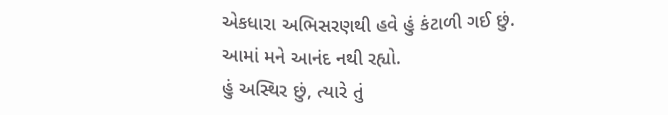એકધારા અભિસરણથી હવે હું કંટાળી ગઈ છું.
આમાં મને આનંદ નથી રહ્યો.
હું અસ્થિર છું, ત્યારે તું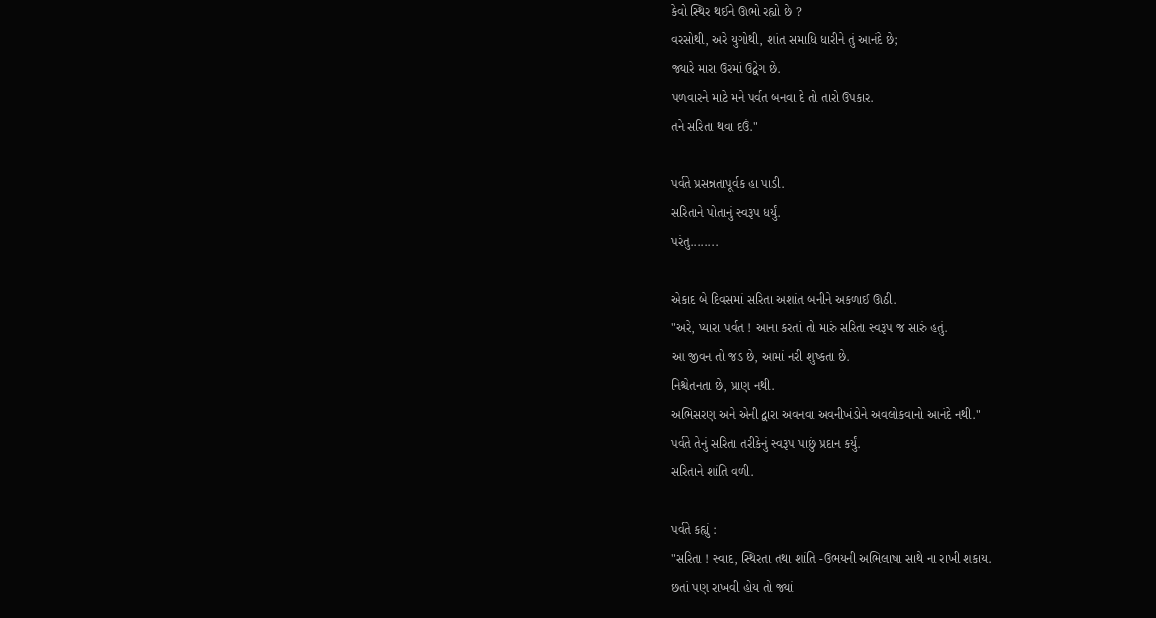કેવો સ્થિર થઈને ઊભો રહ્યો છે ?
વરસોથી, અરે યુગોથી, શાંત સમાધિ ધારીને તું આનંદે છે;
જ્યારે મારા ઉરમાં ઉદ્વેગ છે.
પળવારને માટે મને પર્વત બનવા દે તો તારો ઉપકાર.
તને સરિતા થવા દઉં."

પર્વતે પ્રસન્નતાપૂર્વક હા પાડી.
સરિતાને પોતાનું સ્વરૂપ ધર્યું.
પરંતુ........

એકાદ બે દિવસમાં સરિતા અશાંત બનીને અકળાઈ ઊઠી.
"અરે, પ્યારા પર્વત ! આના કરતાં તો મારું સરિતા સ્વરૂપ જ સારું હતું.
આ જીવન તો જડ છે, આમાં નરી શુષ્કતા છે.
નિશ્ચેતનતા છે, પ્રાણ નથી.
અભિસરણ અને એની દ્વારા અવનવા અવનીખંડોને અવલોકવાનો આનંદે નથી."
પર્વતે તેનું સરિતા તરીકેનું સ્વરૂપ પાછું પ્રદાન કર્યું.
સરિતાને શાંતિ વળી.

પર્વતે કહ્યું :
"સરિતા ! સ્વાદ, સ્થિરતા તથા શાંતિ -ઉભયની અભિલાષા સાથે ના રાખી શકાય.
છતાં પણ રાખવી હોય તો જ્યાં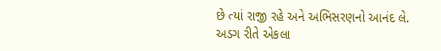છે ત્યાં રાજી રહે અને અભિસરણનો આનંદ લે.
અડગ રીતે એકલા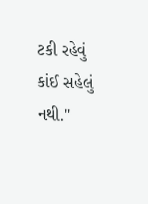ટકી રહેવું કાંઈ સહેલું નથી."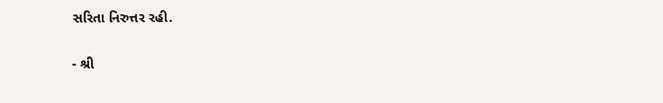સરિતા નિરુત્તર રહી.

- શ્રી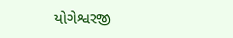યોગેશ્વરજી